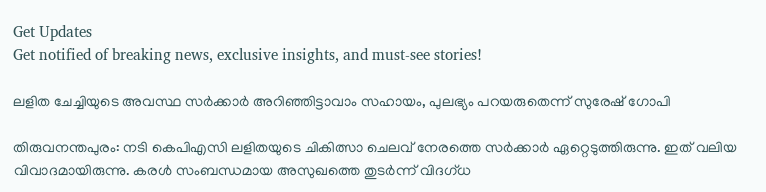Get Updates
Get notified of breaking news, exclusive insights, and must-see stories!

ലളിത ചേച്ചിയുടെ അവസ്ഥ സര്‍ക്കാര്‍ അറിഞ്ഞിട്ടാവാം സഹായം, പുലഭ്യം പറയരുതെന്ന് സുരേഷ് ഗോപി

തിരുവനന്തപുരം: നടി കെപിഎസി ലളിതയുടെ ചികിത്സാ ചെലവ് നേരത്തെ സര്‍ക്കാര്‍ ഏറ്റെടുത്തിരുന്നു. ഇത് വലിയ വിവാദമായിരുന്നു. കരള്‍ സംബന്ധമായ അസുഖത്തെ തുടര്‍ന്ന് വിദഗ്ധ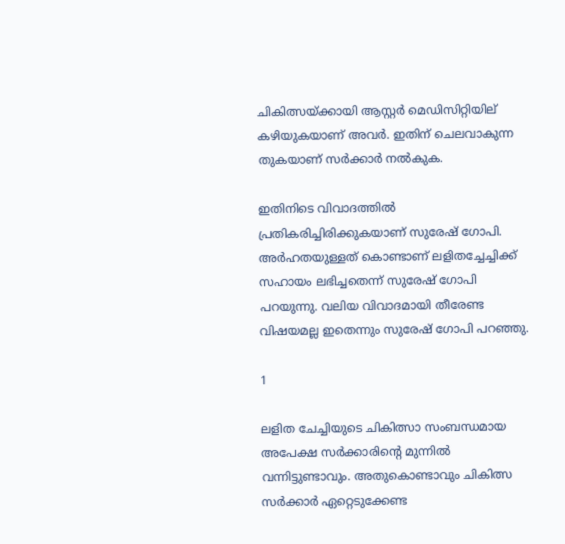ചികിത്സയ്ക്കായി ആസ്റ്റര്‍ മെഡിസിറ്റിയില് കഴിയുകയാണ് അവര്‍. ഇതിന് ചെലവാകുന്ന തുകയാണ് സര്‍ക്കാര്‍ നല്‍കുക.

ഇതിനിടെ വിവാദത്തില്‍ പ്രതികരിച്ചിരിക്കുകയാണ് സുരേഷ് ഗോപി. അര്‍ഹതയുള്ളത് കൊണ്ടാണ് ലളിതച്ചേച്ചിക്ക് സഹായം ലഭിച്ചതെന്ന് സുരേഷ് ഗോപി പറയുന്നു. വലിയ വിവാദമായി തീരേണ്ട വിഷയമല്ല ഇതെന്നും സുരേഷ് ഗോപി പറഞ്ഞു.

1

ലളിത ചേച്ചിയുടെ ചികിത്സാ സംബന്ധമായ അപേക്ഷ സര്‍ക്കാരിന്റെ മുന്നില്‍ വന്നിട്ടുണ്ടാവും. അതുകൊണ്ടാവും ചികിത്സ സര്‍ക്കാര്‍ ഏറ്റെടുക്കേണ്ട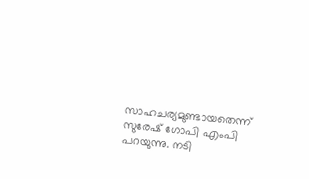സാഹചര്യമുണ്ടായതെന്ന് സുരേഷ് ഗോപി എംപി പറയുന്നു. നടി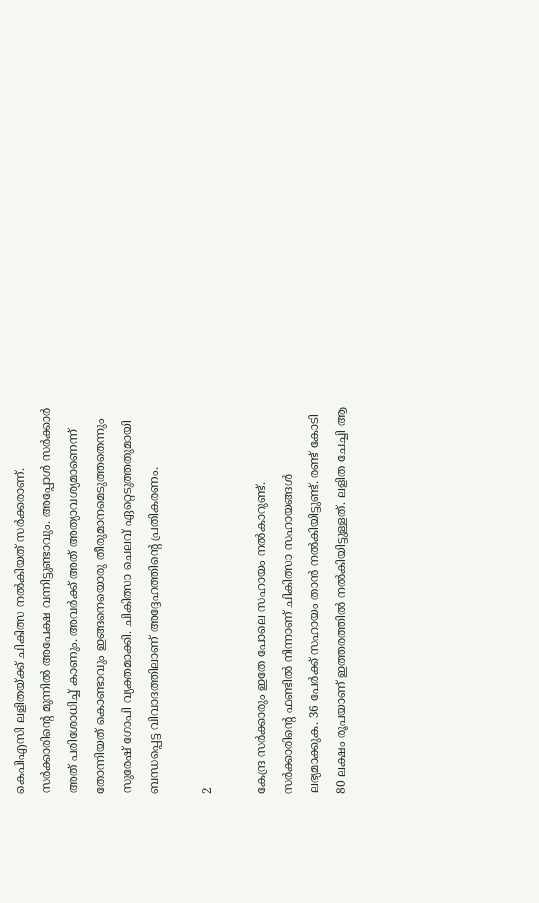കെപിഎസി ലളിതയ്ക്ക് ചികിത്സ നല്‍കിയത് സര്‍ക്കരാണ്. സര്‍ക്കാരിന്റെ മുന്നില്‍ അപേക്ഷ വന്നിട്ടുണ്ടാവും. അപ്പോള്‍ സര്‍ക്കാര്‍ അത് പരിശോധിച്ച് കാണും. അവര്‍ക്ക് അത് അത്യാവശ്യമാണെന്ന് തോന്നിയത് കൊണ്ടാവും ഇങ്ങനെയൊരു തീരുമാനമെടുത്തതെന്നും സുരേഷ് ഗോപി വ്യക്തമാക്കി. ചികിത്സാ ചെലവ് ഏറ്റെടുത്തതുമായി ബന്ധപ്പെട്ട വിവാദത്തിലാണ് അദ്ദേഹത്തിന്റെ പ്രതികരണം.

2

കേന്ദ്ര സര്‍ക്കാരും ഇതേ പോലെ സഹായം നല്‍കാറുണ്ട്. സര്‍ക്കാരിന്റെ ഫണ്ടില്‍ നിന്നാണ് ചികിത്സാ സഹായങ്ങള്‍ ലഭ്യമാക്കുക. 36 പേര്‍ക്ക് സഹായം താന്‍ നല്‍കിയിട്ടുണ്ട്. രണ്ട് കോടി 80 ലക്ഷം രൂപയാണ് ഇത്തരത്തില്‍ നല്‍കിയിട്ടുള്ളത്. ലളിത ചേച്ചി ആ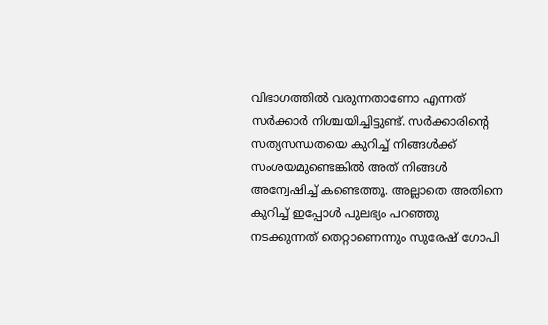വിഭാഗത്തില്‍ വരുന്നതാണോ എന്നത് സര്‍ക്കാര്‍ നിശ്ചയിച്ചിട്ടുണ്ട്. സര്‍ക്കാരിന്റെ സത്യസന്ധതയെ കുറിച്ച് നിങ്ങള്‍ക്ക് സംശയമുണ്ടെങ്കില്‍ അത് നിങ്ങള്‍ അന്വേഷിച്ച് കണ്ടെത്തൂ. അല്ലാതെ അതിനെ കുറിച്ച് ഇപ്പോള്‍ പുലഭ്യം പറഞ്ഞു നടക്കുന്നത് തെറ്റാണെന്നും സുരേഷ് ഗോപി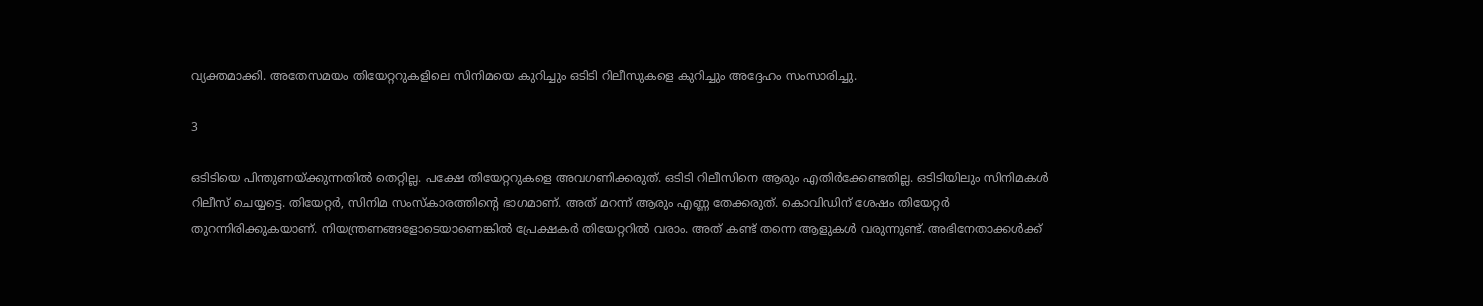വ്യക്തമാക്കി. അതേസമയം തിയേറ്ററുകളിലെ സിനിമയെ കുറിച്ചും ഒടിടി റിലീസുകളെ കുറിച്ചും അദ്ദേഹം സംസാരിച്ചു.

3

ഒടിടിയെ പിന്തുണയ്ക്കുന്നതില്‍ തെറ്റില്ല. പക്ഷേ തിയേറ്ററുകളെ അവഗണിക്കരുത്. ഒടിടി റിലീസിനെ ആരും എതിര്‍ക്കേണ്ടതില്ല. ഒടിടിയിലും സിനിമകള്‍ റിലീസ് ചെയ്യട്ടെ. തിയേറ്റര്‍, സിനിമ സംസ്‌കാരത്തിന്റെ ഭാഗമാണ്. അത് മറന്ന് ആരും എണ്ണ തേക്കരുത്. കൊവിഡിന് ശേഷം തിയേറ്റര്‍ തുറന്നിരിക്കുകയാണ്. നിയന്ത്രണങ്ങളോടെയാണെങ്കില്‍ പ്രേക്ഷകര്‍ തിയേറ്ററില്‍ വരാം. അത് കണ്ട് തന്നെ ആളുകള്‍ വരുന്നുണ്ട്. അഭിനേതാക്കള്‍ക്ക്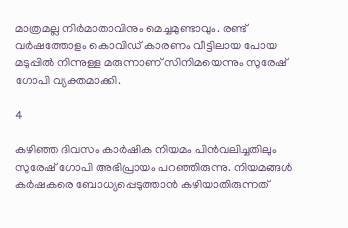മാത്രമല്ല നിര്‍മാതാവിനും മെച്ചമുണ്ടാവും. രണ്ട് വര്‍ഷത്തോളം കൊവിഡ് കാരണം വീട്ടിലായ പോയ മടുപ്പില്‍ നിന്നുള്ള മരുന്നാണ് സിനിമയെന്നും സുരേഷ് ഗോപി വ്യക്തമാക്കി.

4

കഴിഞ്ഞ ദിവസം കാര്‍ഷിക നിയമം പിന്‍വലിച്ചതിലും സുരേഷ് ഗോപി അഭിപ്രായം പറഞ്ഞിരുന്നു. നിയമങ്ങള്‍ കര്‍ഷകരെ ബോധ്യപ്പെടുത്താന്‍ കഴിയാതിരുന്നത്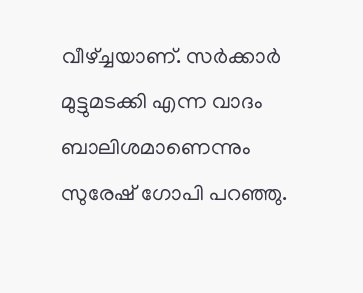വീഴ്ച്ചയാണ്. സര്‍ക്കാര്‍ മുട്ടുമടക്കി എന്ന വാദം ബാലിശമാണെന്നും സുരേഷ് ഗോപി പറഞ്ഞു.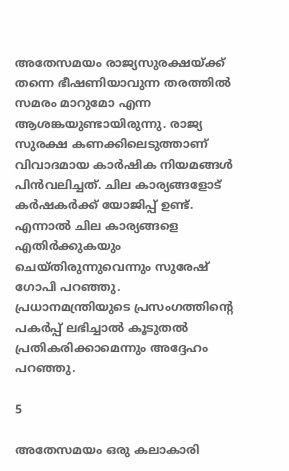അതേസമയം രാജ്യസുരക്ഷയ്ക്ക് തന്നെ ഭീഷണിയാവുന്ന തരത്തില്‍ സമരം മാറുമോ എന്ന ആശങ്കയുണ്ടായിരുന്നു. രാജ്യ സുരക്ഷ കണക്കിലെടുത്താണ് വിവാദമായ കാര്‍ഷിക നിയമങ്ങള്‍ പിന്‍വലിച്ചത്. ചില കാര്യങ്ങളോട് കര്‍ഷകര്‍ക്ക് യോജിപ്പ് ഉണ്ട്. എന്നാല്‍ ചില കാര്യങ്ങളെ എതിര്‍ക്കുകയും ചെയ്തിരുന്നുവെന്നും സുരേഷ് ഗോപി പറഞ്ഞു. പ്രധാനമന്ത്രിയുടെ പ്രസംഗത്തിന്റെ പകര്‍പ്പ് ലഭിച്ചാല്‍ കൂടുതല്‍ പ്രതികരിക്കാമെന്നും അദ്ദേഹം പറഞ്ഞു.

5

അതേസമയം ഒരു കലാകാരി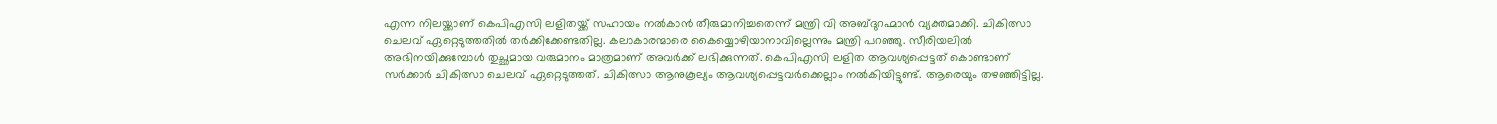എന്ന നിലയ്ക്കാണ് കെപിഎസി ലളിതയ്ക്ക് സഹായം നല്‍കാന്‍ തീരുമാനിച്ചതെന്ന് മന്ത്രി വി അബ്ദുറഹ്മാന്‍ വ്യക്തമാക്കി. ചികിത്സാ ചെലവ് ഏറ്റെടുത്തതില്‍ തര്‍ക്കിക്കേണ്ടതില്ല. കലാകാരന്മാരെ കൈയ്യൊഴിയാനാവില്ലെന്നും മന്ത്രി പറഞ്ഞു. സീരിയലില്‍ അഭിനയിക്കുമ്പോള്‍ തുച്ഛമായ വരുമാനം മാത്രമാണ് അവര്‍ക്ക് ലഭിക്കുന്നത്. കെപിഎസി ലളിത ആവശ്യപ്പെട്ടത് കൊണ്ടാണ് സര്‍ക്കാര്‍ ചികിത്സാ ചെലവ് ഏറ്റെടുത്തത്. ചികിത്സാ ആനുകൂല്യം ആവശ്യപ്പെട്ടവര്‍ക്കെല്ലാം നല്‍കിയിട്ടുണ്ട്. ആരെയും തഴഞ്ഞിട്ടില്ല.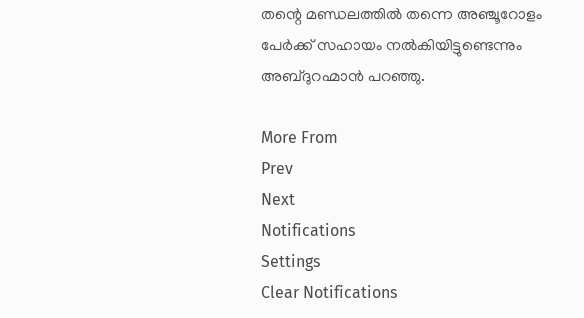തന്റെ മണ്ഡലത്തില്‍ തന്നെ അഞ്ചൂറോളം പേര്‍ക്ക് സഹായം നല്‍കിയിട്ടുണ്ടെന്നും അബ്ദുറഹ്മാന്‍ പറഞ്ഞു.

More From
Prev
Next
Notifications
Settings
Clear Notifications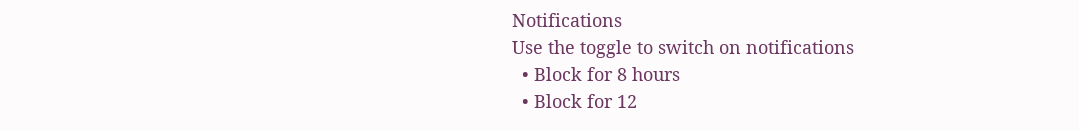Notifications
Use the toggle to switch on notifications
  • Block for 8 hours
  • Block for 12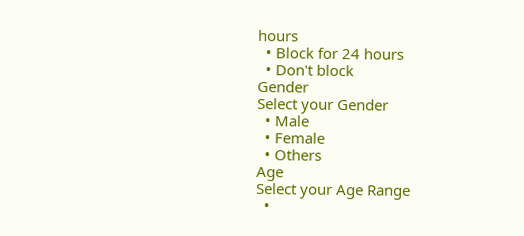hours
  • Block for 24 hours
  • Don't block
Gender
Select your Gender
  • Male
  • Female
  • Others
Age
Select your Age Range
  •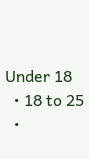Under 18
  • 18 to 25
  •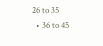26 to 35
  • 36 to 45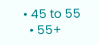• 45 to 55
  • 55+